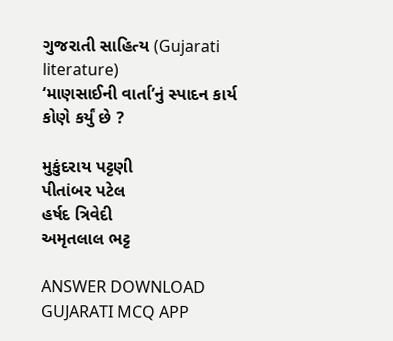ગુજરાતી સાહિત્ય (Gujarati literature)
‘માણસાઈની વાર્તા’નું સ્પાદન કાર્ય કોણે કર્યું છે ?

મુકુંદરાય પટ્ટણી
પીતાંબર પટેલ
હર્ષદ ત્રિવેદી
અમૃતલાલ ભટ્ટ

ANSWER DOWNLOAD GUJARATI MCQ APP